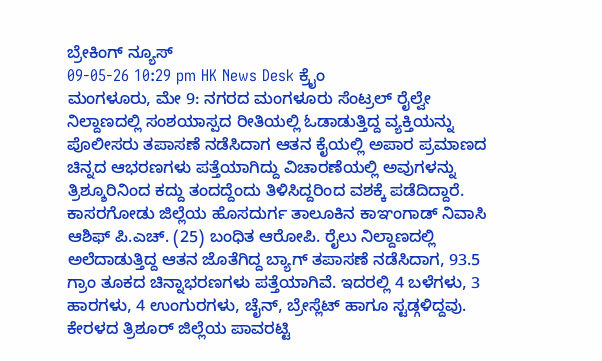ಬ್ರೇಕಿಂಗ್ ನ್ಯೂಸ್
09-05-26 10:29 pm HK News Desk ಕ್ರೈಂ
ಮಂಗಳೂರು, ಮೇ 9: ನಗರದ ಮಂಗಳೂರು ಸೆಂಟ್ರಲ್ ರೈಲ್ವೇ ನಿಲ್ದಾಣದಲ್ಲಿ ಸಂಶಯಾಸ್ಪದ ರೀತಿಯಲ್ಲಿ ಓಡಾಡುತ್ತಿದ್ದ ವ್ಯಕ್ತಿಯನ್ನು ಪೊಲೀಸರು ತಪಾಸಣೆ ನಡೆಸಿದಾಗ ಆತನ ಕೈಯಲ್ಲಿ ಅಪಾರ ಪ್ರಮಾಣದ ಚಿನ್ನದ ಆಭರಣಗಳು ಪತ್ತೆಯಾಗಿದ್ದು ವಿಚಾರಣೆಯಲ್ಲಿ ಅವುಗಳನ್ನು ತ್ರಿಶ್ಶೂರಿನಿಂದ ಕದ್ದು ತಂದದ್ದೆಂದು ತಿಳಿಸಿದ್ದರಿಂದ ವಶಕ್ಕೆ ಪಡೆದಿದ್ದಾರೆ.
ಕಾಸರಗೋಡು ಜಿಲ್ಲೆಯ ಹೊಸದುರ್ಗ ತಾಲೂಕಿನ ಕಾಞಂಗಾಡ್ ನಿವಾಸಿ ಆಶಿಫ್ ಪಿ.ಎಚ್. (25) ಬಂಧಿತ ಆರೋಪಿ. ರೈಲು ನಿಲ್ದಾಣದಲ್ಲಿ ಅಲೆದಾಡುತ್ತಿದ್ದ ಆತನ ಜೊತೆಗಿದ್ದ ಬ್ಯಾಗ್ ತಪಾಸಣೆ ನಡೆಸಿದಾಗ, 93.5 ಗ್ರಾಂ ತೂಕದ ಚಿನ್ನಾಭರಣಗಳು ಪತ್ತೆಯಾಗಿವೆ. ಇದರಲ್ಲಿ 4 ಬಳೆಗಳು, 3 ಹಾರಗಳು, 4 ಉಂಗುರಗಳು, ಚೈನ್, ಬ್ರೇಸ್ಲೆಟ್ ಹಾಗೂ ಸ್ಟಡ್ಗಳಿದ್ದವು.
ಕೇರಳದ ತ್ರಿಶೂರ್ ಜಿಲ್ಲೆಯ ಪಾವರಟ್ಟಿ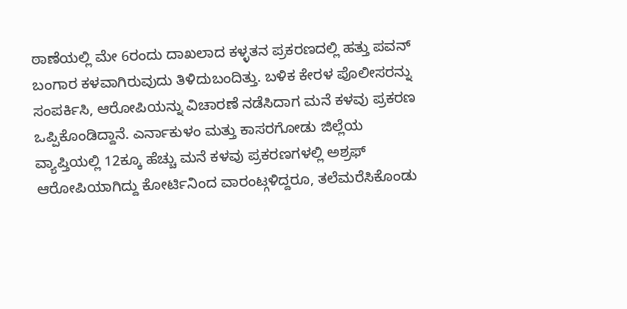ಠಾಣೆಯಲ್ಲಿ ಮೇ 6ರಂದು ದಾಖಲಾದ ಕಳ್ಳತನ ಪ್ರಕರಣದಲ್ಲಿ ಹತ್ತು ಪವನ್ ಬಂಗಾರ ಕಳವಾಗಿರುವುದು ತಿಳಿದುಬಂದಿತ್ತು. ಬಳಿಕ ಕೇರಳ ಪೊಲೀಸರನ್ನು ಸಂಪರ್ಕಿಸಿ, ಆರೋಪಿಯನ್ನು ವಿಚಾರಣೆ ನಡೆಸಿದಾಗ ಮನೆ ಕಳವು ಪ್ರಕರಣ ಒಪ್ಪಿಕೊಂಡಿದ್ದಾನೆ. ಎರ್ನಾಕುಳಂ ಮತ್ತು ಕಾಸರಗೋಡು ಜಿಲ್ಲೆಯ ವ್ಯಾಪ್ತಿಯಲ್ಲಿ 12ಕ್ಕೂ ಹೆಚ್ಚು ಮನೆ ಕಳವು ಪ್ರಕರಣಗಳಲ್ಲಿ ಅಶ್ರಫ್ ಆರೋಪಿಯಾಗಿದ್ದು ಕೋರ್ಟಿನಿಂದ ವಾರಂಟ್ಗಳಿದ್ದರೂ, ತಲೆಮರೆಸಿಕೊಂಡು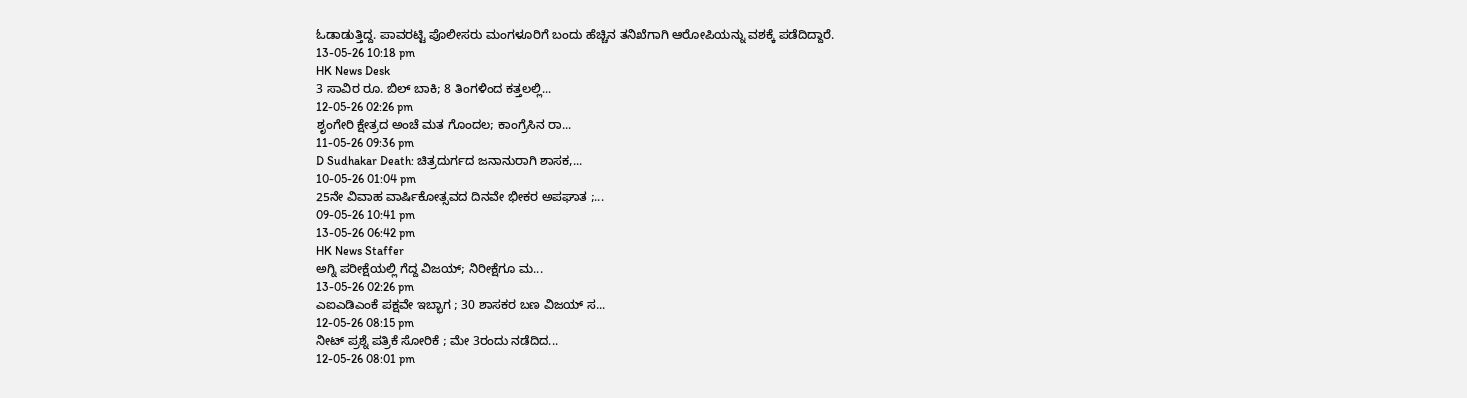ಓಡಾಡುತ್ತಿದ್ದ. ಪಾವರಟ್ಟಿ ಪೊಲೀಸರು ಮಂಗಳೂರಿಗೆ ಬಂದು ಹೆಚ್ಚಿನ ತನಿಖೆಗಾಗಿ ಆರೋಪಿಯನ್ನು ವಶಕ್ಕೆ ಪಡೆದಿದ್ದಾರೆ.
13-05-26 10:18 pm
HK News Desk
3 ಸಾವಿರ ರೂ. ಬಿಲ್ ಬಾಕಿ; 8 ತಿಂಗಳಿಂದ ಕತ್ತಲಲ್ಲಿ...
12-05-26 02:26 pm
ಶೃಂಗೇರಿ ಕ್ಷೇತ್ರದ ಅಂಚೆ ಮತ ಗೊಂದಲ; ಕಾಂಗ್ರೆಸಿನ ರಾ...
11-05-26 09:36 pm
D Sudhakar Death: ಚಿತ್ರದುರ್ಗದ ಜನಾನುರಾಗಿ ಶಾಸಕ,...
10-05-26 01:04 pm
25ನೇ ವಿವಾಹ ವಾರ್ಷಿಕೋತ್ಸವದ ದಿನವೇ ಭೀಕರ ಅಪಘಾತ ;...
09-05-26 10:41 pm
13-05-26 06:42 pm
HK News Staffer
ಅಗ್ನಿ ಪರೀಕ್ಷೆಯಲ್ಲಿ ಗೆದ್ದ ವಿಜಯ್; ನಿರೀಕ್ಷೆಗೂ ಮ...
13-05-26 02:26 pm
ಎಐಎಡಿಎಂಕೆ ಪಕ್ಷವೇ ಇಬ್ಭಾಗ ; 30 ಶಾಸಕರ ಬಣ ವಿಜಯ್ ಸ...
12-05-26 08:15 pm
ನೀಟ್ ಪ್ರಶ್ನೆ ಪತ್ರಿಕೆ ಸೋರಿಕೆ ; ಮೇ 3ರಂದು ನಡೆದಿದ...
12-05-26 08:01 pm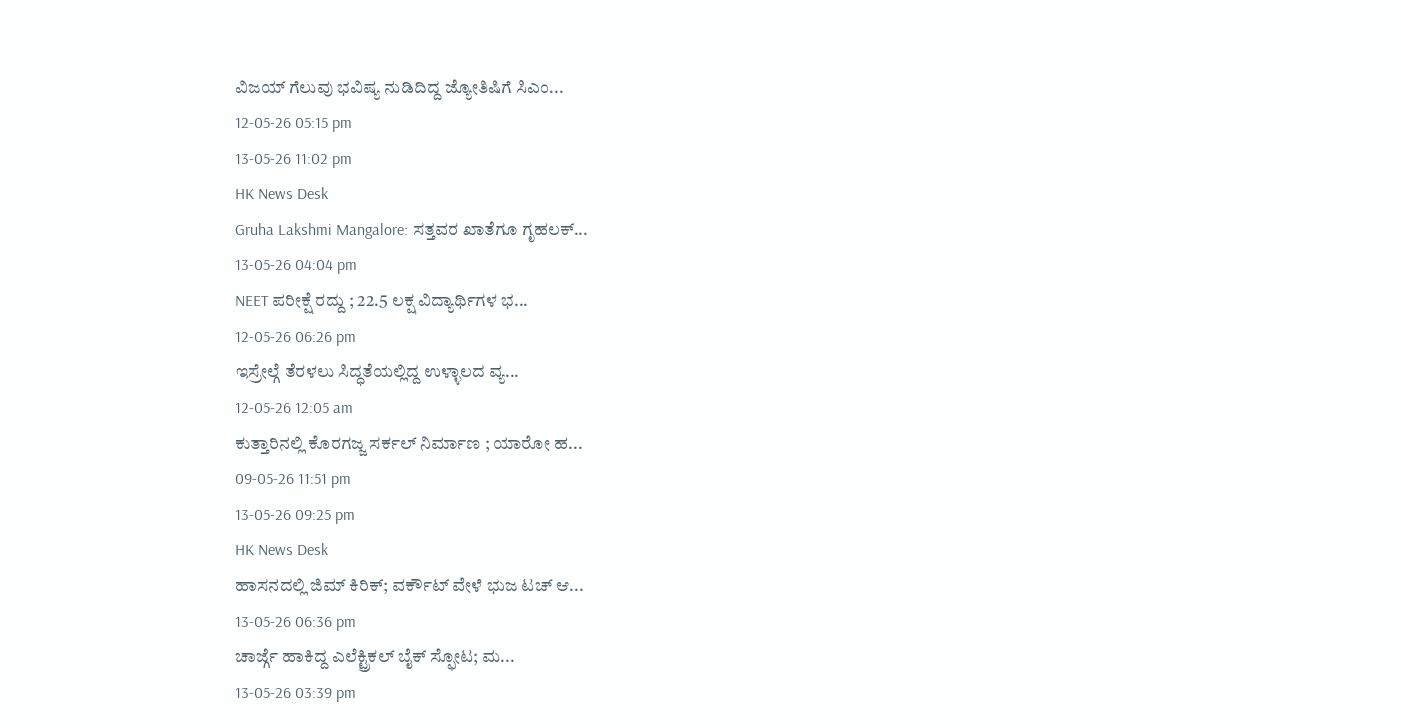ವಿಜಯ್ ಗೆಲುವು ಭವಿಷ್ಯ ನುಡಿದಿದ್ದ ಜ್ಯೋತಿಷಿಗೆ ಸಿಎಂ...
12-05-26 05:15 pm
13-05-26 11:02 pm
HK News Desk
Gruha Lakshmi Mangalore: ಸತ್ತವರ ಖಾತೆಗೂ ಗೃಹಲಕ್...
13-05-26 04:04 pm
NEET ಪರೀಕ್ಷೆ ರದ್ದು ; 22.5 ಲಕ್ಷ ವಿದ್ಯಾರ್ಥಿಗಳ ಭ...
12-05-26 06:26 pm
ಇಸ್ರೇಲ್ಗೆ ತೆರಳಲು ಸಿದ್ಧತೆಯಲ್ಲಿದ್ದ ಉಳ್ಳಾಲದ ವ್ಯ...
12-05-26 12:05 am
ಕುತ್ತಾರಿನಲ್ಲಿ ಕೊರಗಜ್ಜ ಸರ್ಕಲ್ ನಿರ್ಮಾಣ ; ಯಾರೋ ಹ...
09-05-26 11:51 pm
13-05-26 09:25 pm
HK News Desk
ಹಾಸನದಲ್ಲಿ ಜಿಮ್ ಕಿರಿಕ್; ವರ್ಕೌಟ್ ವೇಳೆ ಭುಜ ಟಚ್ ಆ...
13-05-26 06:36 pm
ಚಾರ್ಜ್ಗೆ ಹಾಕಿದ್ದ ಎಲೆಕ್ಟ್ರಿಕಲ್ ಬೈಕ್ ಸ್ಫೋಟ; ಮ...
13-05-26 03:39 pm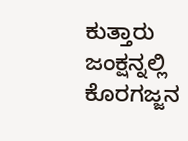ಕುತ್ತಾರು ಜಂಕ್ಷನ್ನಲ್ಲಿ ಕೊರಗಜ್ಜನ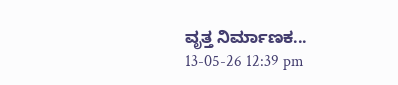ವೃತ್ತ ನಿರ್ಮಾಣಕ...
13-05-26 12:39 pm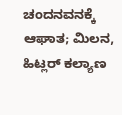ಚಂದನವನಕ್ಕೆ ಆಘಾತ; ಮಿಲನ, ಹಿಟ್ಲರ್ ಕಲ್ಯಾಣ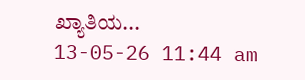ಖ್ಯಾತಿಯ...
13-05-26 11:44 am